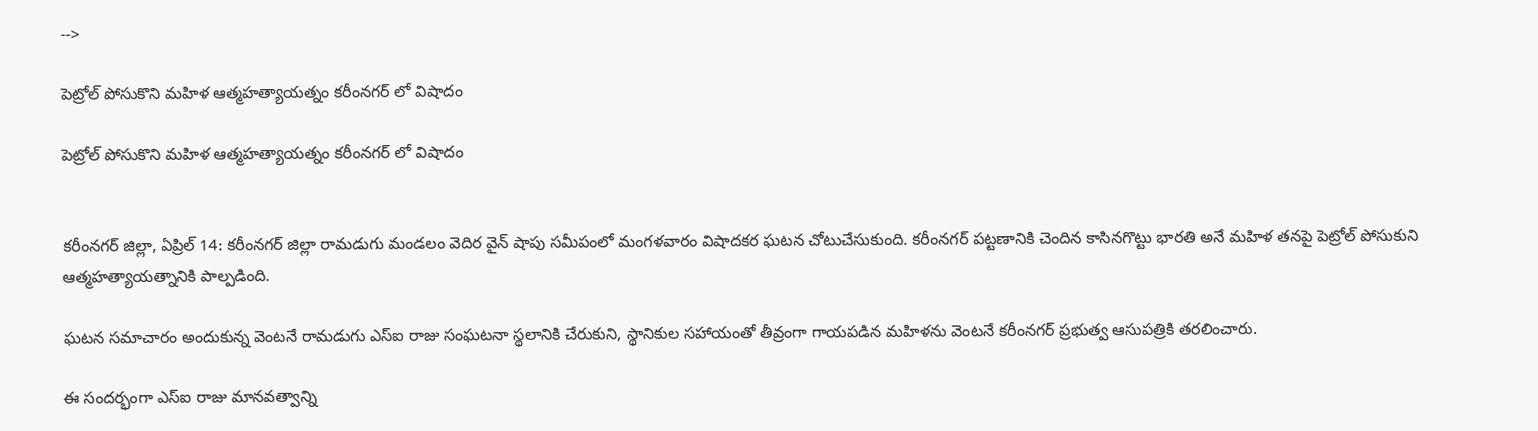-->

పెట్రోల్ పోసుకొని మహిళ ఆత్మహత్యాయత్నం కరీంనగర్ లో విషాదం

పెట్రోల్ పోసుకొని మహిళ ఆత్మహత్యాయత్నం కరీంనగర్ లో విషాదం


కరీంనగర్ జిల్లా, ఏప్రిల్ 14: కరీంనగర్ జిల్లా రామడుగు మండలం వెదిర వైన్ షాపు సమీపంలో మంగళవారం విషాదకర ఘటన చోటుచేసుకుంది. కరీంనగర్ పట్టణానికి చెందిన కాసినగొట్టు భారతి అనే మహిళ తనపై పెట్రోల్ పోసుకుని ఆత్మహత్యాయత్నానికి పాల్పడింది.

ఘటన సమాచారం అందుకున్న వెంటనే రామడుగు ఎస్ఐ రాజు సంఘటనా స్థలానికి చేరుకుని, స్థానికుల సహాయంతో తీవ్రంగా గాయపడిన మహిళను వెంటనే కరీంనగర్ ప్రభుత్వ ఆసుపత్రికి తరలించారు.

ఈ సందర్భంగా ఎస్ఐ రాజు మానవత్వాన్ని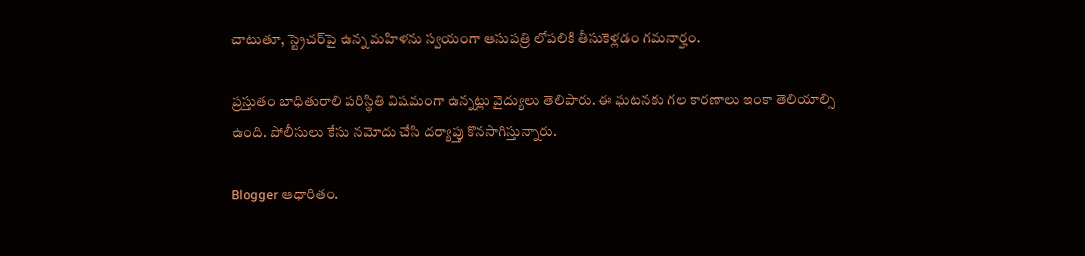చాటుతూ, స్ట్రెచర్‌పై ఉన్న మహిళను స్వయంగా ఆసుపత్రి లోపలికి తీసుకెళ్లడం గమనార్హం.

ప్రస్తుతం బాధితురాలి పరిస్థితి విషమంగా ఉన్నట్లు వైద్యులు తెలిపారు. ఈ ఘటనకు గల కారణాలు ఇంకా తెలియాల్సి ఉంది. పోలీసులు కేసు నమోదు చేసి దర్యాప్తు కొనసాగిస్తున్నారు.

Blogger ఆధారితం.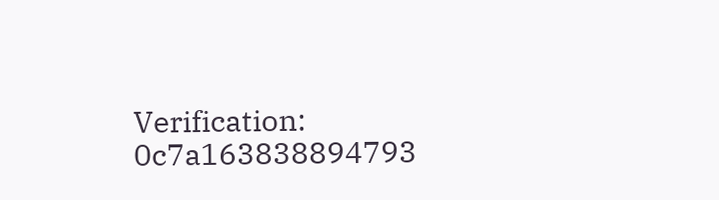Verification: 0c7a163838894793